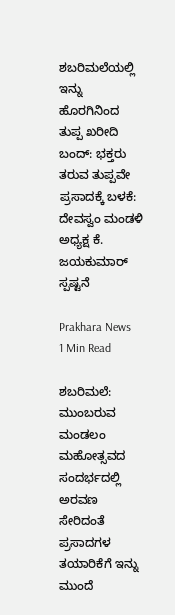ಶಬರಿಮಲೆಯಲ್ಲಿ ಇನ್ನು ಹೊರಗಿನಿಂದ ತುಪ್ಪ ಖರೀದಿ ಬಂದ್: ಭಕ್ತರು ತರುವ ತುಪ್ಪವೇ ಪ್ರಸಾದಕ್ಕೆ ಬಳಕೆ: ದೇವಸ್ವಂ ಮಂಡಳಿ ಅಧ್ಯಕ್ಷ ಕೆ. ಜಯಕುಮಾರ್ ಸ್ಪಷ್ಟನೆ

Prakhara News
1 Min Read

ಶಬರಿಮಲೆ: ಮುಂಬರುವ ಮಂಡಲಂ ಮಹೋತ್ಸವದ ಸಂದರ್ಭದಲ್ಲಿ ಅರವಣ ಸೇರಿದಂತೆ ಪ್ರಸಾದಗಳ ತಯಾರಿಕೆಗೆ ಇನ್ನು ಮುಂದೆ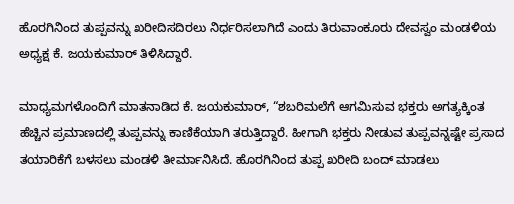ಹೊರಗಿನಿಂದ ತುಪ್ಪವನ್ನು ಖರೀದಿಸದಿರಲು ನಿರ್ಧರಿಸಲಾಗಿದೆ ಎಂದು ತಿರುವಾಂಕೂರು ದೇವಸ್ವಂ ಮಂಡಳಿಯ ಅಧ್ಯಕ್ಷ ಕೆ. ಜಯಕುಮಾರ್ ತಿಳಿಸಿದ್ದಾರೆ.

ಮಾಧ್ಯಮಗಳೊಂದಿಗೆ ಮಾತನಾಡಿದ ಕೆ. ಜಯಕುಮಾರ್, “ಶಬರಿಮಲೆಗೆ ಆಗಮಿಸುವ ಭಕ್ತರು ಅಗತ್ಯಕ್ಕಿಂತ ಹೆಚ್ಚಿನ ಪ್ರಮಾಣದಲ್ಲಿ ತುಪ್ಪವನ್ನು ಕಾಣಿಕೆಯಾಗಿ ತರುತ್ತಿದ್ದಾರೆ. ಹೀಗಾಗಿ ಭಕ್ತರು ನೀಡುವ ತುಪ್ಪವನ್ನಷ್ಟೇ ಪ್ರಸಾದ ತಯಾರಿಕೆಗೆ ಬಳಸಲು ಮಂಡಳಿ ತೀರ್ಮಾನಿಸಿದೆ. ಹೊರಗಿನಿಂದ ತುಪ್ಪ ಖರೀದಿ ಬಂದ್ ಮಾಡಲು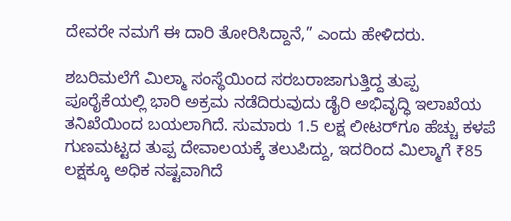ದೇವರೇ ನಮಗೆ ಈ ದಾರಿ ತೋರಿಸಿದ್ದಾನೆ,” ಎಂದು ಹೇಳಿದರು.

ಶಬರಿಮಲೆಗೆ ಮಿಲ್ಮಾ ಸಂಸ್ಥೆಯಿಂದ ಸರಬರಾಜಾಗುತ್ತಿದ್ದ ತುಪ್ಪ ಪೂರೈಕೆಯಲ್ಲಿ ಭಾರಿ ಅಕ್ರಮ ನಡೆದಿರುವುದು ಡೈರಿ ಅಭಿವೃದ್ಧಿ ಇಲಾಖೆಯ ತನಿಖೆಯಿಂದ ಬಯಲಾಗಿದೆ. ಸುಮಾರು 1.5 ಲಕ್ಷ ಲೀಟರ್‌ಗೂ ಹೆಚ್ಚು ಕಳಪೆ ಗುಣಮಟ್ಟದ ತುಪ್ಪ ದೇವಾಲಯಕ್ಕೆ ತಲುಪಿದ್ದು, ಇದರಿಂದ ಮಿಲ್ಮಾಗೆ ₹85 ಲಕ್ಷಕ್ಕೂ ಅಧಿಕ ನಷ್ಟವಾಗಿದೆ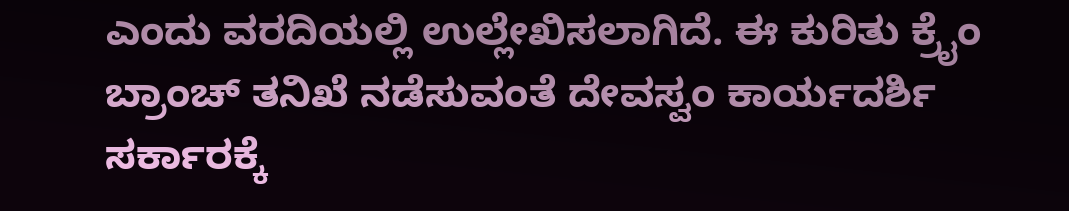ಎಂದು ವರದಿಯಲ್ಲಿ ಉಲ್ಲೇಖಿಸಲಾಗಿದೆ. ಈ ಕುರಿತು ಕ್ರೈಂ ಬ್ರಾಂಚ್ ತನಿಖೆ ನಡೆಸುವಂತೆ ದೇವಸ್ವಂ ಕಾರ್ಯದರ್ಶಿ ಸರ್ಕಾರಕ್ಕೆ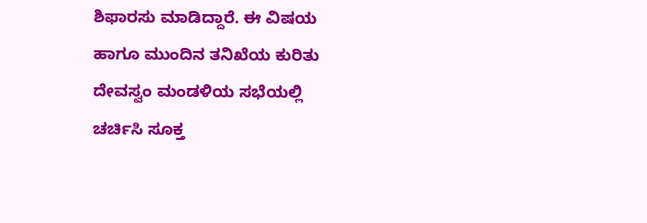ಶಿಫಾರಸು ಮಾಡಿದ್ದಾರೆ. ಈ ವಿಷಯ ಹಾಗೂ ಮುಂದಿನ ತನಿಖೆಯ ಕುರಿತು ದೇವಸ್ವಂ ಮಂಡಳಿಯ ಸಭೆಯಲ್ಲಿ ಚರ್ಚಿಸಿ ಸೂಕ್ತ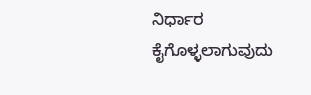ನಿರ್ಧಾರ ಕೈಗೊಳ್ಳಲಾಗುವುದು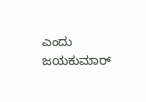ಎಂದು ಜಯಕುಮಾರ್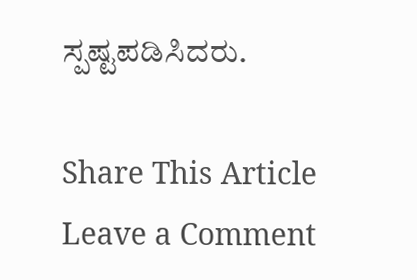ಸ್ಪಷ್ಟಪಡಿಸಿದರು.

Share This Article
Leave a Comment